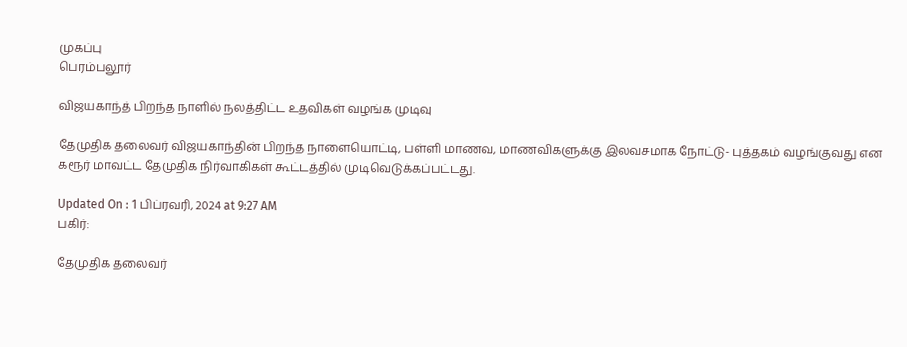முகப்பு
பெரம்பலூர்

விஜயகாந்த் பிறந்த நாளில் நலத்திட்ட உதவிகள் வழங்க முடிவு

தேமுதிக தலைவர் விஜயகாந்தின் பிறந்த நாளையொட்டி, பள்ளி மாணவ, மாணவிகளுக்கு இலவசமாக நோட்டு- புத்தகம் வழங்குவது என கரூர் மாவட்ட தேமுதிக நிர்வாகிகள் கூட்டத்தில் முடிவெடுக்கப்பட்டது.

Updated On : 1 பிப்ரவரி, 2024 at 9:27 AM
பகிர்:

தேமுதிக தலைவர்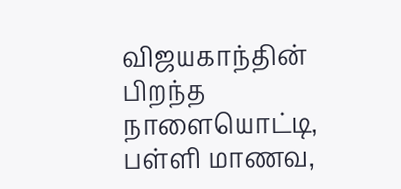விஜயகாந்தின் பிறந்த நாளையொட்டி, பள்ளி மாணவ,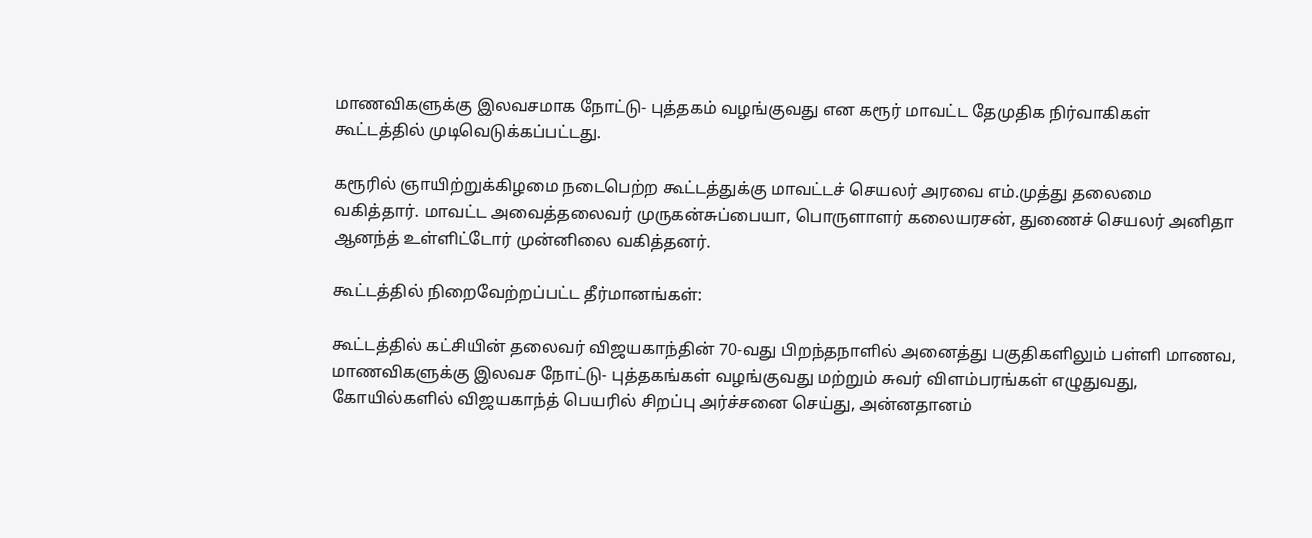மாணவிகளுக்கு இலவசமாக நோட்டு- புத்தகம் வழங்குவது என கரூர் மாவட்ட தேமுதிக நிர்வாகிகள் கூட்டத்தில் முடிவெடுக்கப்பட்டது.

கரூரில் ஞாயிற்றுக்கிழமை நடைபெற்ற கூட்டத்துக்கு மாவட்டச் செயலர் அரவை எம்.முத்து தலைமை வகித்தார். மாவட்ட அவைத்தலைவர் முருகன்சுப்பையா, பொருளாளர் கலையரசன், துணைச் செயலர் அனிதா ஆனந்த் உள்ளிட்டோர் முன்னிலை வகித்தனர்.

கூட்டத்தில் நிறைவேற்றப்பட்ட தீர்மானங்கள்:

கூட்டத்தில் கட்சியின் தலைவர் விஜயகாந்தின் 70-வது பிறந்தநாளில் அனைத்து பகுதிகளிலும் பள்ளி மாணவ, மாணவிகளுக்கு இலவச நோட்டு- புத்தகங்கள் வழங்குவது மற்றும் சுவர் விளம்பரங்கள் எழுதுவது, கோயில்களில் விஜயகாந்த் பெயரில் சிறப்பு அர்ச்சனை செய்து, அன்னதானம்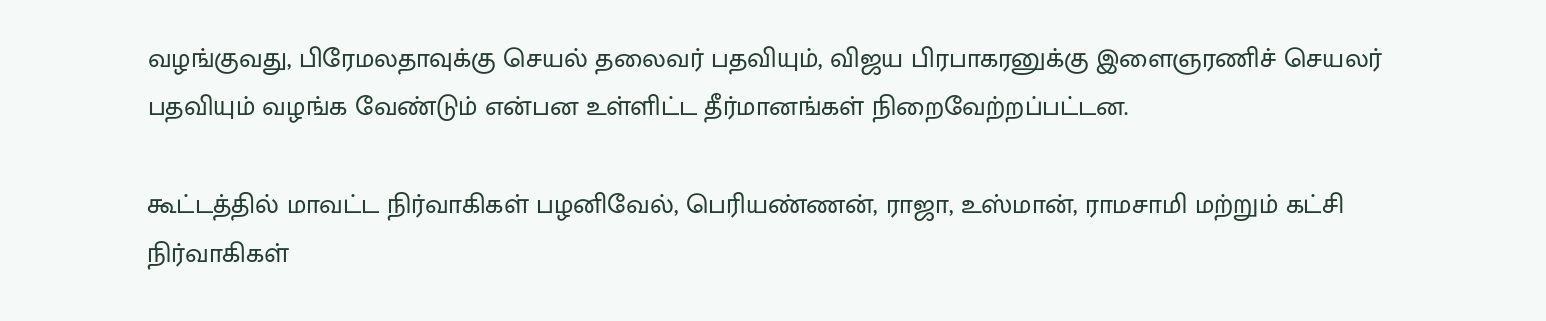வழங்குவது, பிரேமலதாவுக்கு செயல் தலைவர் பதவியும், விஜய பிரபாகரனுக்கு இளைஞரணிச் செயலர் பதவியும் வழங்க வேண்டும் என்பன உள்ளிட்ட தீர்மானங்கள் நிறைவேற்றப்பட்டன.

கூட்டத்தில் மாவட்ட நிர்வாகிகள் பழனிவேல், பெரியண்ணன், ராஜா, உஸ்மான், ராமசாமி மற்றும் கட்சி நிர்வாகிகள்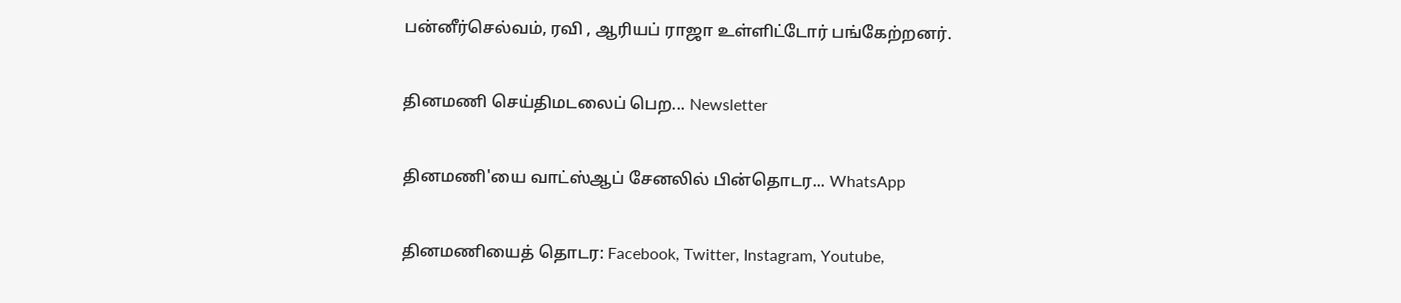பன்னீர்செல்வம், ரவி , ஆரியப் ராஜா உள்ளிட்டோர் பங்கேற்றனர்.

தினமணி செய்திமடலைப் பெற... Newsletter

தினமணி'யை வாட்ஸ்ஆப் சேனலில் பின்தொடர... WhatsApp

தினமணியைத் தொடர: Facebook, Twitter, Instagram, Youtube,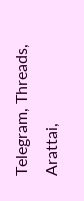Telegram, Threads, Arattai,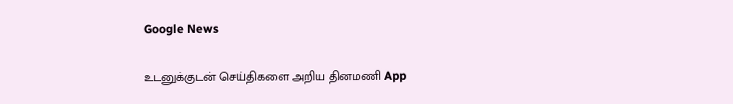Google News

உடனுக்குடன் செய்திகளை அறிய தினமணி App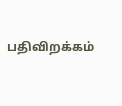பதிவிறக்கம்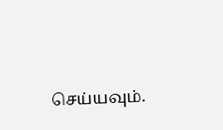செய்யவும்.